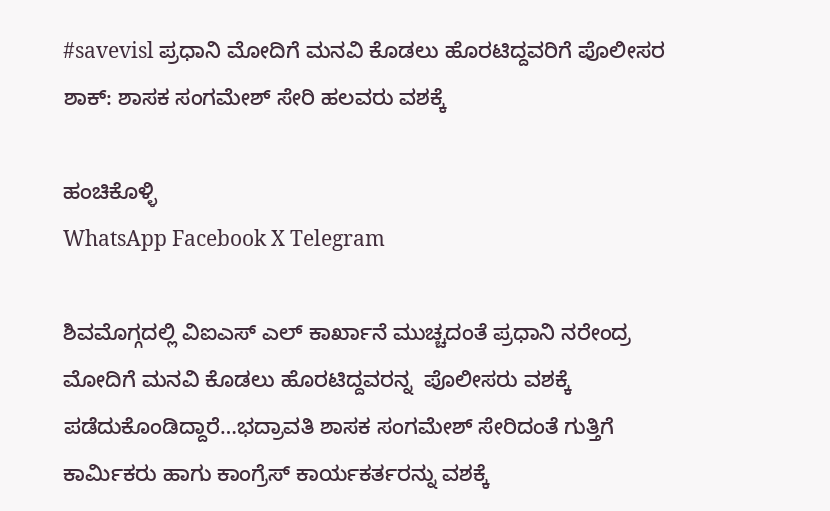#savevisl ಪ್ರಧಾನಿ ಮೋದಿಗೆ ಮನವಿ ಕೊಡಲು ಹೊರಟಿದ್ದವರಿಗೆ ಪೊಲೀಸರ ಶಾಕ್: ಶಾಸಕ ಸಂಗಮೇಶ್ ಸೇರಿ ಹಲವರು ವಶಕ್ಕೆ

ಹಂಚಿಕೊಳ್ಳಿ
WhatsApp Facebook X Telegram

ಶಿವಮೊಗ್ಗದಲ್ಲಿ ವಿಐಎಸ್ ಎಲ್ ಕಾರ್ಖಾನೆ ಮುಚ್ಚದಂತೆ ಪ್ರಧಾನಿ ನರೇಂದ್ರ ಮೋದಿಗೆ ಮನವಿ ಕೊಡಲು ಹೊರಟಿದ್ದವರನ್ನ  ಪೊಲೀಸರು ವಶಕ್ಕೆ ಪಡೆದುಕೊಂಡಿದ್ದಾರೆ…ಭದ್ರಾವತಿ ಶಾಸಕ ಸಂಗಮೇಶ್ ಸೇರಿದಂತೆ ಗುತ್ತಿಗೆ ಕಾರ್ಮಿಕರು ಹಾಗು ಕಾಂಗ್ರೆಸ್ ಕಾರ್ಯಕರ್ತರನ್ನು ವಶಕ್ಕೆ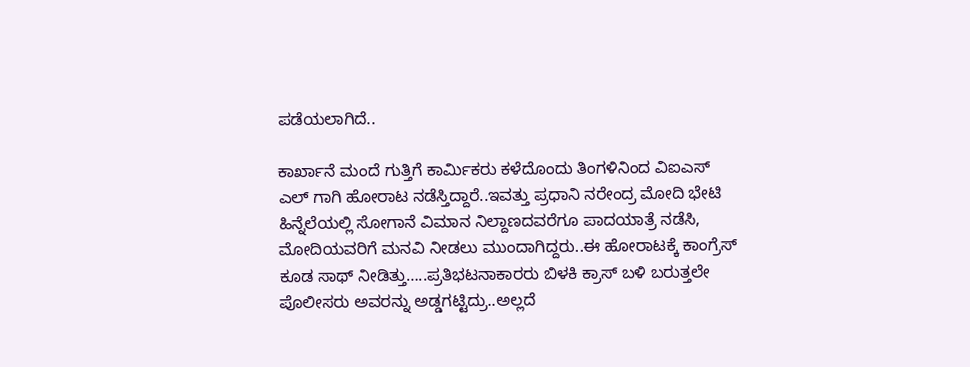ಪಡೆಯಲಾಗಿದೆ..

ಕಾರ್ಖಾನೆ ಮಂದೆ ಗುತ್ತಿಗೆ ಕಾರ್ಮಿಕರು ಕಳೆದೊಂದು ತಿಂಗಳಿನಿಂದ‌ ವಿಐಎಸ್ ಎಲ್ ಗಾಗಿ ಹೋರಾಟ ನಡೆಸ್ತಿದ್ದಾರೆ..ಇವತ್ತು ಪ್ರಧಾನಿ ನರೇಂದ್ರ ಮೋದಿ ಭೇಟಿ ಹಿನ್ನೆಲೆಯಲ್ಲಿ ಸೋಗಾನೆ ವಿಮಾನ‌ ನಿಲ್ದಾಣದವರೆಗೂ ಪಾದಯಾತ್ರೆ ನಡೆಸಿ, ಮೋದಿಯವರಿಗೆ ಮನವಿ ನೀಡಲು ಮುಂದಾಗಿದ್ದರು..ಈ ಹೋರಾಟಕ್ಕೆ ಕಾಂಗ್ರೆಸ್  ಕೂಡ ಸಾಥ್ ನೀಡಿತ್ತು…..ಪ್ರತಿಭಟನಾಕಾರರು ಬಿಳಕಿ ಕ್ರಾಸ್ ಬಳಿ ಬರುತ್ತಲೇ ಪೊಲೀಸರು ಅವರನ್ನು ಅಡ್ಡಗಟ್ಟಿದ್ರು..ಅಲ್ಲದೆ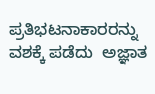ಪ್ರತಿಭಟನಾಕಾರರನ್ನು ವಶಕ್ಕೆ ಪಡೆದು  ಅಜ್ಞಾತ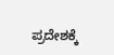ಪ್ರದೇಶಕ್ಕೆ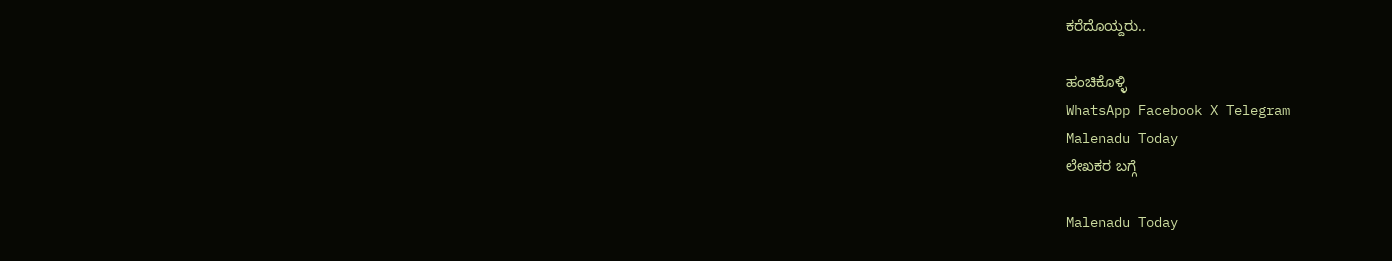ಕರೆದೊಯ್ದರು..

ಹಂಚಿಕೊಳ್ಳಿ
WhatsApp Facebook X Telegram
Malenadu Today
ಲೇಖಕರ ಬಗ್ಗೆ

Malenadu Today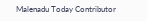Malenadu Today Contributor